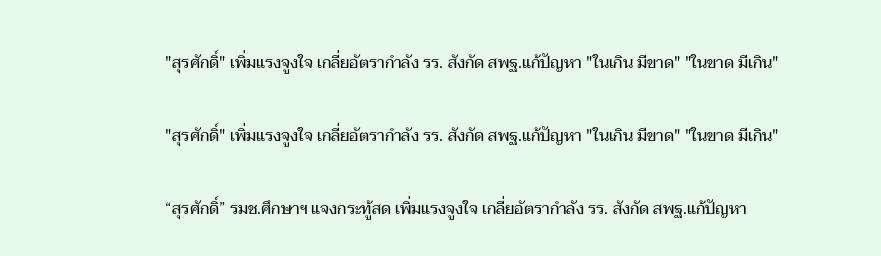"สุรศักดิ์" เพิ่มแรงจูงใจ เกลี่ยอัตรากำลัง รร. สังกัด สพฐ.แก้ปัญหา "ในเกิน มีขาด" "ในขาด มีเกิน"

"สุรศักดิ์" เพิ่มแรงจูงใจ เกลี่ยอัตรากำลัง รร. สังกัด สพฐ.แก้ปัญหา "ในเกิน มีขาด" "ในขาด มีเกิน"

“สุรศักดิ์” รมช.ศึกษาฯ แจงกระทู้สด เพิ่มแรงจูงใจ เกลี่ยอัตรากำลัง รร. สังกัด สพฐ.แก้ปัญหา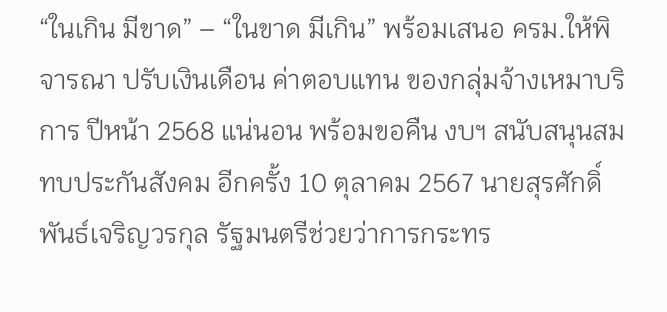“ในเกิน มีขาด” – “ในขาด มีเกิน” พร้อมเสนอ ครม.ให้พิจารณา ปรับเงินเดือน ค่าตอบแทน ของกลุ่มจ้างเหมาบริการ ปีหน้า 2568 แน่นอน พร้อมขอคืน งบฯ สนับสนุนสมทบประกันสังคม อีกครั้ง 10 ตุลาคม 2567 นายสุรศักดิ์ พันธ์เจริญวรกุล รัฐมนตรีช่วยว่าการกระทร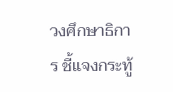วงศึกษาธิการ ชี้แจงกระทู้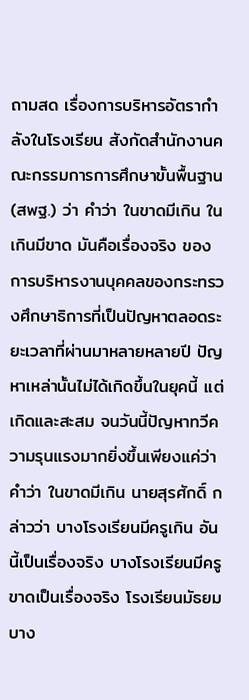ถามสด เรื่องการบริหารอัตรากำลังในโรงเรียน สังกัดสำนักงานคณะกรรมการการศึกษาขั้นพื้นฐาน(สพฐ.) ว่า คําว่า ในขาดมีเกิน ในเกินมีขาด มันคือเรื่องจริง ของการบริหารงานบุคคลของกระทรวงศึกษาธิการที่เป็นปัญหาตลอดระยะเวลาที่ผ่านมาหลายหลายปี ปัญหาเหล่านั้นไม่ได้เกิดขึ้นในยุคนี้ แต่เกิดและสะสม จนวันนี้ปัญหาทวีความรุนแรงมากยิ่งขึ้นเพียงแค่ว่าคําว่า ในขาดมีเกิน นายสุรศักดิ์ กล่าวว่า บางโรงเรียนมีครูเกิน อันนี้เป็นเรื่องจริง บางโรงเรียนมีครูขาดเป็นเรื่องจริง โรงเรียนมัธยมบาง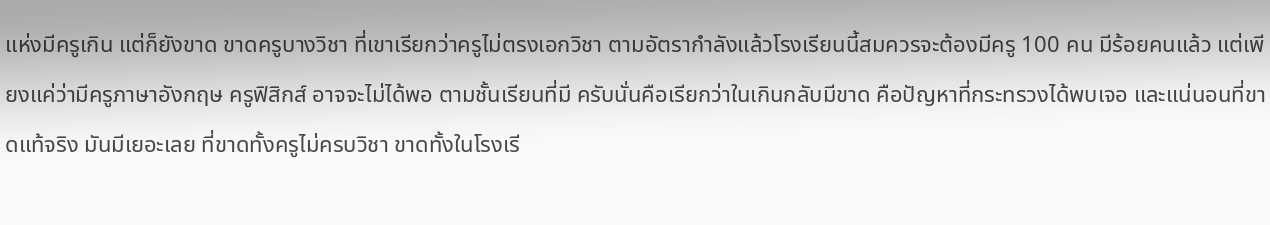แห่งมีครูเกิน แต่ก็ยังขาด ขาดครูบางวิชา ที่เขาเรียกว่าครูไม่ตรงเอกวิชา ตามอัตรากําลังแล้วโรงเรียนนี้สมควรจะต้องมีครู 100 คน มีร้อยคนแล้ว แต่เพียงแค่ว่ามีครูภาษาอังกฤษ ครูฟิสิกส์ อาจจะไม่ได้พอ ตามชั้นเรียนที่มี ครับนั่นคือเรียกว่าในเกินกลับมีขาด คือปัญหาที่กระทรวงได้พบเจอ และแน่นอนที่ขาดแท้จริง มันมีเยอะเลย ที่ขาดทั้งครูไม่ครบวิชา ขาดทั้งในโรงเรี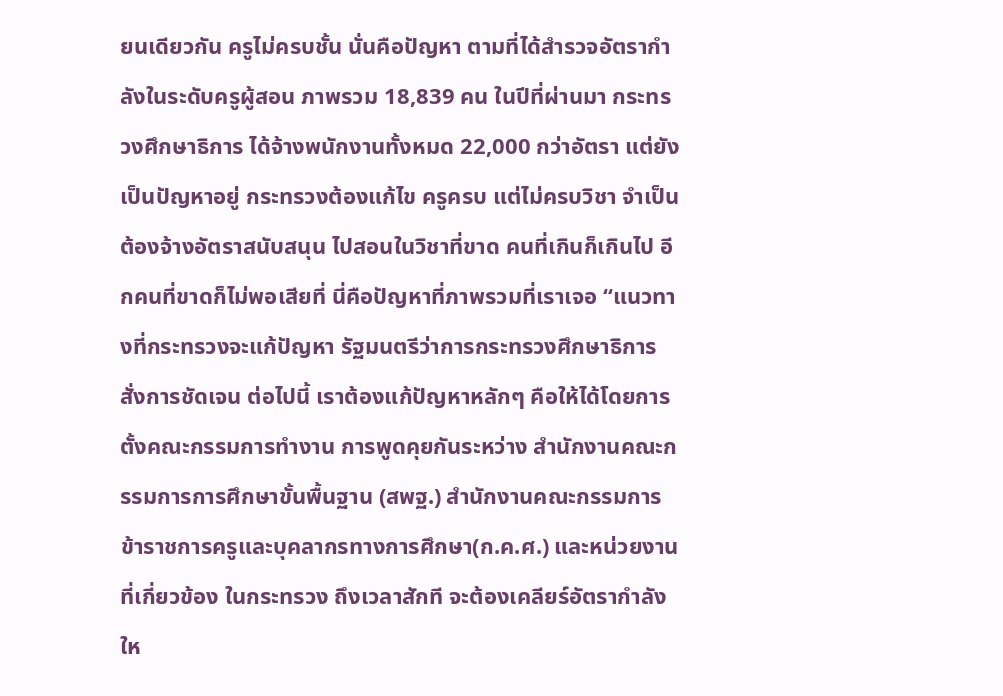ยนเดียวกัน ครูไม่ครบชั้น นั่นคือปัญหา ตามที่ได้สํารวจอัตรากําลังในระดับครูผู้สอน ภาพรวม 18,839 คน ในปีที่ผ่านมา กระทรวงศึกษาธิการ ได้จ้างพนักงานทั้งหมด 22,000 กว่าอัตรา แต่ยังเป็นปัญหาอยู่ กระทรวงต้องแก้ไข ครูครบ แต่ไม่ครบวิชา จำเป็นต้องจ้างอัตราสนับสนุน ไปสอนในวิชาที่ขาด คนที่เกินก็เกินไป อีกคนที่ขาดก็ไม่พอเสียที่ นี่คือปัญหาที่ภาพรวมที่เราเจอ “แนวทางที่กระทรวงจะแก้ปัญหา รัฐมนตรีว่าการกระทรวงศึกษาธิการ สั่งการชัดเจน ต่อไปนี้ เราต้องแก้ปัญหาหลักๆ คือให้ได้โดยการตั้งคณะกรรมการทํางาน การพูดคุยกันระหว่าง สำนักงานคณะกรรมการการศึกษาขั้นพื้นฐาน (สพฐ.) สำนักงานคณะกรรมการข้าราชการครูและบุคลากรทางการศึกษา(ก.ค.ศ.) และหน่วยงานที่เกี่ยวข้อง ในกระทรวง ถึงเวลาสักที จะต้องเคลียร์อัตรากําลังให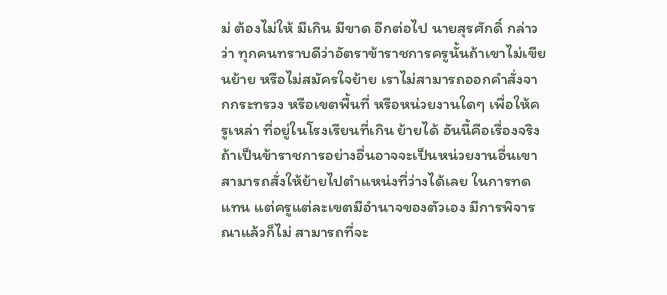ม่ ต้องไม่ให้ มีเกิน มีขาด อีกต่อไป นายสุรศักดิ์ กล่าวว่า ทุกคนทราบดีว่าอัตราข้าราชการครูนั้นถ้าเขาไม่เขียนย้าย หรือไม่สมัครใจย้าย เราไม่สามารถออกคําสั่งจากกระทรวง หรือเขตพื้นที่ หรือหน่วยงานใดๆ เพื่อให้ครูเหล่า ที่อยู่ในโรงเรียนที่เกิน ย้ายได้ อันนี้คือเรื่องจริง ถ้าเป็นข้าราชการอย่างอื่นอาจจะเป็นหน่วยงานอื่นเขาสามารถสั่งให้ย้ายไปตําแหน่งที่ว่างได้เลย ในการทดแทน แต่ครูแต่ละเขตมีอํานาจของตัวเอง มีการพิจารณาแล้วก็ไม่ สามารถที่จะ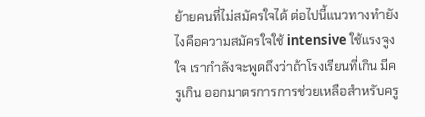ย้ายคนที่ไม่สมัครใจได้ ต่อไปนี้แนวทางทํายังไงคือความสมัครใจใช้ intensive ใช้แรงจูงใจ เรากําลังจะพูดถึงว่าถ้าโรงเรียนที่เกิน มีครูเกิน ออกมาตรการการช่วยเหลือสําหรับครู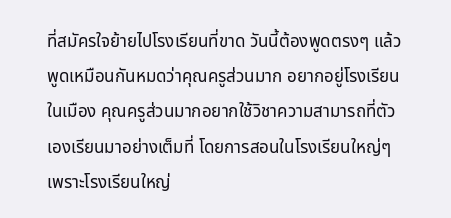ที่สมัครใจย้ายไปโรงเรียนที่ขาด วันนี้ต้องพูดตรงๆ แล้ว พูดเหมือนกันหมดว่าคุณครูส่วนมาก อยากอยู่โรงเรียนในเมือง คุณครูส่วนมากอยากใช้วิชาความสามารถที่ตัวเองเรียนมาอย่างเต็มที่ โดยการสอนในโรงเรียนใหญ่ๆ เพราะโรงเรียนใหญ่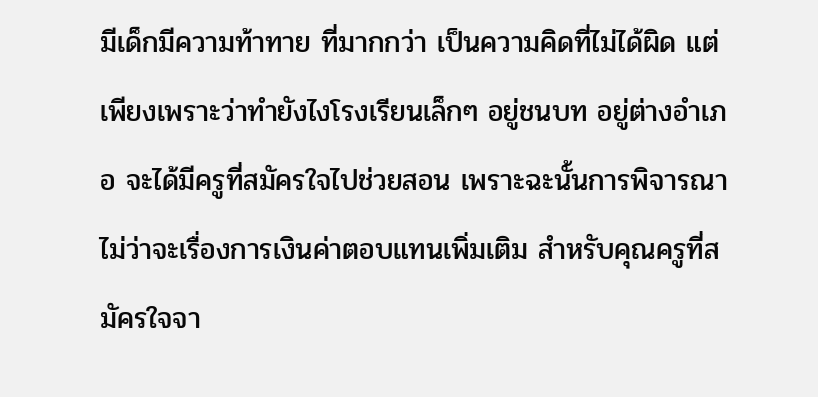มีเด็กมีความท้าทาย ที่มากกว่า เป็นความคิดที่ไม่ได้ผิด แต่เพียงเพราะว่าทํายังไงโรงเรียนเล็กๆ อยู่ชนบท อยู่ต่างอําเภอ จะได้มีครูที่สมัครใจไปช่วยสอน เพราะฉะนั้นการพิจารณาไม่ว่าจะเรื่องการเงินค่าตอบแทนเพิ่มเติม สําหรับคุณครูที่สมัครใจจา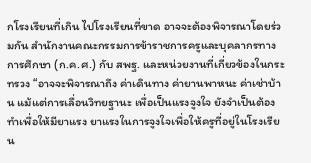กโรงเรียนที่เกิน ไปโรงเรียนที่ขาด อาจจะต้องพิจารณาโดยร่วมกัน สำนักงานคณะกรรมการข้าราชการครูและบุคลากรทางการศึกษา (ก.ค.ศ.) กับ สพฐ. และหน่วยงานที่เกี่ยวข้องในกระทรวง “อาจจะพิจารณาถึง ค่าเดินทาง ค่ายานพาหนะ ค่าเช่าบ้าน แม้แต่การเลื่อนวิทยฐานะ เพื่อเป็นแรงจูงใจ ยังจําเป็นต้องทำเพื่อให้มียาแรง ยาแรงในการจูงใจเพื่อให้ครูที่อยู่ในโรงเรียน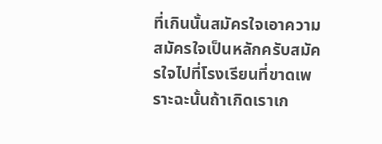ที่เกินนั้นสมัครใจเอาความสมัครใจเป็นหลักครับสมัครใจไปที่โรงเรียนที่ขาดเพราะฉะนั้นถ้าเกิดเราเก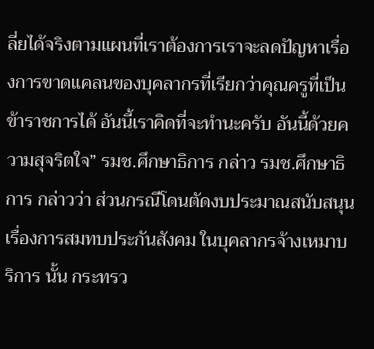ลี่ยได้จริงตามแผนที่เราต้องการเราจะลดปัญหาเรื่องการขาดแคลนของบุคลากรที่เรียกว่าคุณครูที่เป็นข้าราชการได้ อันนี้เราคิดที่จะทํานะครับ อันนี้ด้วยความสุจริตใจ” รมช.ศึกษาธิการ กล่าว รมช.ศึกษาธิการ กล่าวว่า ส่วนกรณีโดนตัดงบประมาณสนับสนุนเรื่องการสมทบประกันสังคม ในบุคลากรจ้างเหมาบริการ นั้น กระทรว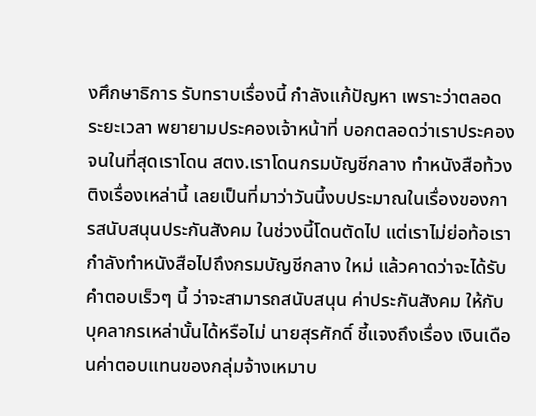งศึกษาธิการ รับทราบเรื่องนี้ กําลังแก้ปัญหา เพราะว่าตลอดระยะเวลา พยายามประคองเจ้าหน้าที่ บอกตลอดว่าเราประคองจนในที่สุดเราโดน สตง.เราโดนกรมบัญชีกลาง ทําหนังสือท้วงติงเรื่องเหล่านี้ เลยเป็นที่มาว่าวันนี้งบประมาณในเรื่องของการสนับสนุนประกันสังคม ในช่วงนี้โดนตัดไป แต่เราไม่ย่อท้อเรากําลังทําหนังสือไปถึงกรมบัญชีกลาง ใหม่ แล้วคาดว่าจะได้รับคําตอบเร็วๆ นี้ ว่าจะสามารถสนับสนุน ค่าประกันสังคม ให้กับบุคลากรเหล่านั้นได้หรือไม่ นายสุรศักดิ์ ชี้แจงถึงเรื่อง เงินเดือนค่าตอบแทนของกลุ่มจ้างเหมาบ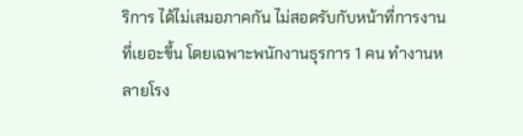ริการ ได้ไม่เสมอภาคกัน ไม่สอดรับกับหน้าที่การงานที่เยอะขึ้น โดยเฉพาะพนักงานธุรการ 1 คน ทํางานหลายโรง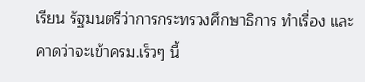เรียน รัฐมนตรีว่าการกระทรวงศึกษาธิการ ทําเรื่อง และคาดว่าจะเข้าครม.เร็วๆ นี้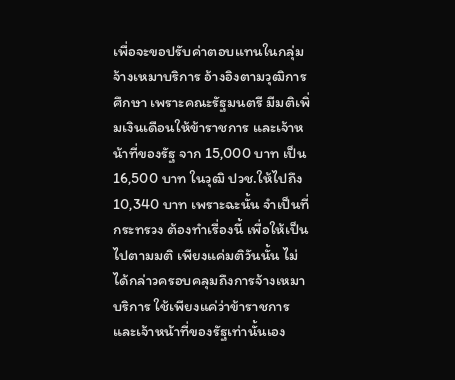เพื่อจะขอปรับค่าตอบแทนในกลุ่มจ้างเหมาบริการ อ้างอิงตามวุฒิการศึกษา เพราะคณะรัฐมนตรี มีมติเพิ่มเงินเดือนให้ข้าราชการ และเจ้าหน้าที่ของรัฐ จาก 15,000 บาท เป็น 16,500 บาท ในวุฒิ ปวช.ให้ไปถึง 10,340 บาท เพราะฉะนั้น จําเป็นที่กระทรวง ต้องทําเรื่องนี้ เพื่อให้เป็นไปตามมติ เพียงแค่มติวันนั้น ไม่ได้กล่าวครอบคลุมถึงการจ้างเหมาบริการ ใช้เพียงแค่ว่าข้าราชการ และเจ้าหน้าที่ของรัฐเท่านั้นเอง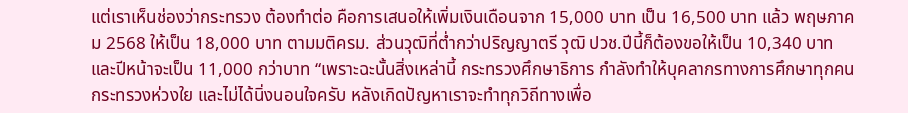แต่เราเห็นช่องว่ากระทรวง ต้องทําต่อ คือการเสนอให้เพิ่มเงินเดือนจาก 15,000 บาท เป็น 16,500 บาท แล้ว พฤษภาคม 2568 ให้เป็น 18,000 บาท ตามมติครม. ส่วนวุฒิที่ต่ำกว่าปริญญาตรี วุฒิ ปวช.ปีนี้ก็ต้องขอให้เป็น 10,340 บาท และปีหน้าจะเป็น 11,000 กว่าบาท “เพราะฉะนั้นสิ่งเหล่านี้ กระทรวงศึกษาธิการ กําลังทําให้บุคลากรทางการศึกษาทุกคน กระทรวงห่วงใย และไม่ได้นิ่งนอนใจครับ หลังเกิดปัญหาเราจะทําทุกวิถีทางเพื่อ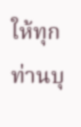ให้ทุกท่านบุ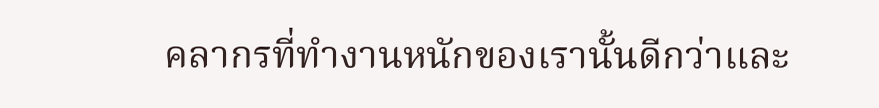คลากรที่ทํางานหนักของเรานั้นดีกว่าและ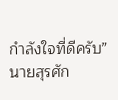กําลังใจที่ดีครับ” นายสุรศัก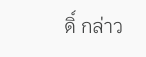ดิ์ กล่าว